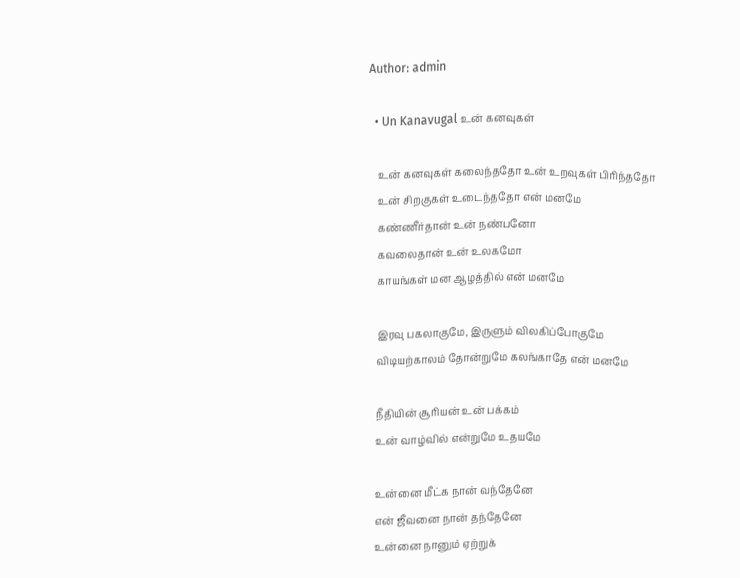Author: admin

  • Un Kanavugal உன் கனவுகள்

    உன் கனவுகள் கலைந்ததோ உன் உறவுகள் பிரிந்ததோ
    உன் சிறகுகள் உடைந்ததோ என் மனமே
    கண்ணீர்தான் உன் நண்பனோ
    கவலைதான் உன் உலகமோ
    காயங்கள் மன ஆழத்தில் என் மனமே

    இரவு பகலாகுமே, இருளும் விலகிப்போகுமே
    விடியற்காலம் தோன்றுமே கலங்காதே என் மனமே

    நீதியின் சூரியன் உன் பக்கம்
    உன் வாழ்வில் என்றுமே உதயமே

    உன்னை மீட்க நான் வந்தேனே
    என் ஜீவனை நான் தந்தேனே
    உன்னை நானும் ஏற்றுக்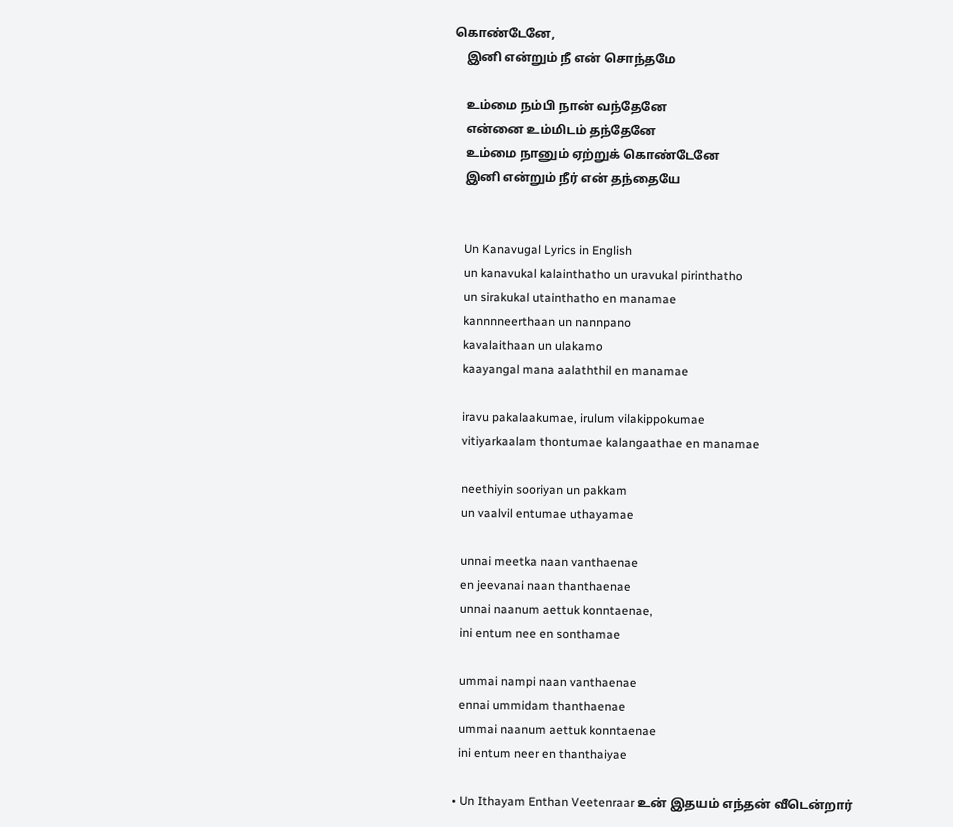கொண்டேனே,
    இனி என்றும் நீ என் சொந்தமே

    உம்மை நம்பி நான் வந்தேனே
    என்னை உம்மிடம் தந்தேனே
    உம்மை நானும் ஏற்றுக் கொண்டேனே
    இனி என்றும் நீர் என் தந்தையே


    Un Kanavugal Lyrics in English
    un kanavukal kalainthatho un uravukal pirinthatho
    un sirakukal utainthatho en manamae
    kannnneerthaan un nannpano
    kavalaithaan un ulakamo
    kaayangal mana aalaththil en manamae

    iravu pakalaakumae, irulum vilakippokumae
    vitiyarkaalam thontumae kalangaathae en manamae

    neethiyin sooriyan un pakkam
    un vaalvil entumae uthayamae

    unnai meetka naan vanthaenae
    en jeevanai naan thanthaenae
    unnai naanum aettuk konntaenae,
    ini entum nee en sonthamae

    ummai nampi naan vanthaenae
    ennai ummidam thanthaenae
    ummai naanum aettuk konntaenae
    ini entum neer en thanthaiyae

  • Un Ithayam Enthan Veetenraar உன் இதயம் எந்தன் வீடென்றார்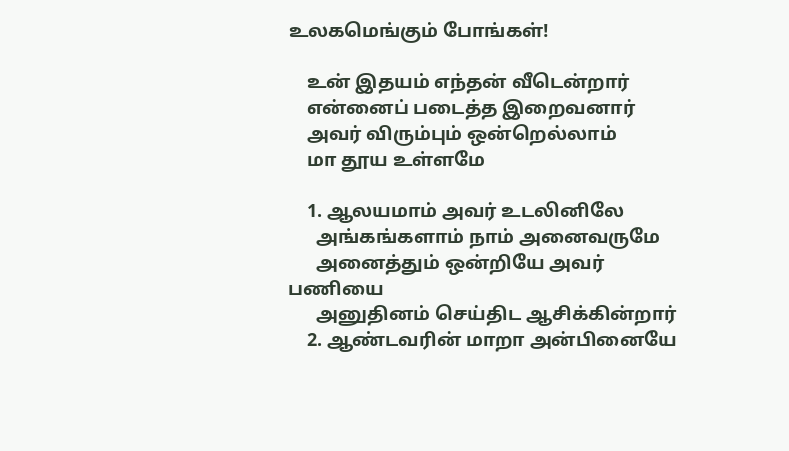உலகமெங்கும் போங்கள்!

    உன் இதயம் எந்தன் வீடென்றார்
    என்னைப் படைத்த இறைவனார்
    அவர் விரும்பும் ஒன்றெல்லாம்
    மா தூய உள்ளமே

    1. ஆலயமாம் அவர் உடலினிலே
      அங்கங்களாம் நாம் அனைவருமே
      அனைத்தும் ஒன்றியே அவர் பணியை
      அனுதினம் செய்திட ஆசிக்கின்றார்
    2. ஆண்டவரின் மாறா அன்பினையே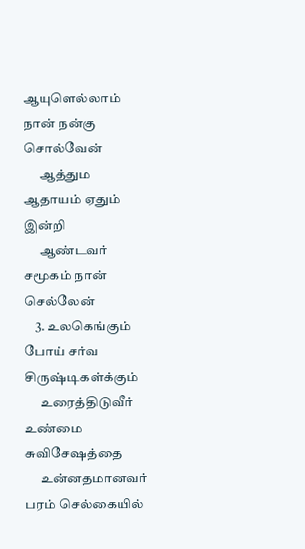ஆயுளெல்லாம் நான் நன்கு சொல்வேன்
      ஆத்தும ஆதாயம் ஏதும் இன்றி
      ஆண்டவர் சமூகம் நான் செல்லேன்
    3. உலகெங்கும் போய் சர்வ சிருஷ்டிகள்க்கும்
      உரைத்திடுவீர் உண்மை சுவிசேஷத்தை
      உன்னதமானவர் பரம் செல்கையில்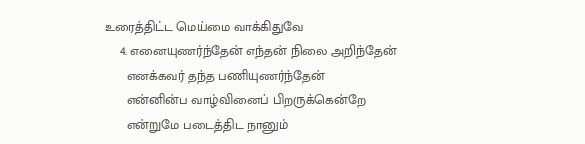உரைத்திட்ட மெய்மை வாக்கிதுவே
    4. எனையுணர்ந்தேன் எந்தன் நிலை அறிந்தேன்
      எனக்கவர் தந்த பணியுணர்ந்தேன்
      என்னின்ப வாழ்வினைப் பிறருக்கென்றே
      என்றுமே படைத்திட நானும்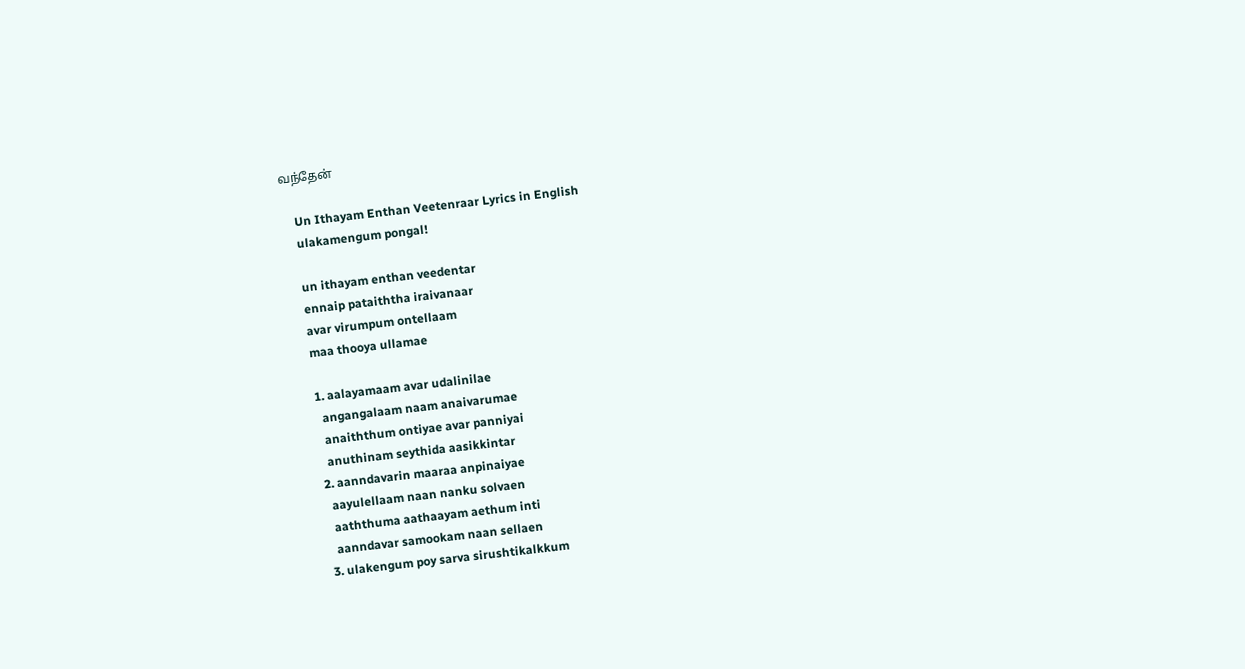வந்தேன்

    Un Ithayam Enthan Veetenraar Lyrics in English
    ulakamengum pongal!

    un ithayam enthan veedentar
    ennaip pataiththa iraivanaar
    avar virumpum ontellaam
    maa thooya ullamae

    1. aalayamaam avar udalinilae
      angangalaam naam anaivarumae
      anaiththum ontiyae avar panniyai
      anuthinam seythida aasikkintar
    2. aanndavarin maaraa anpinaiyae
      aayulellaam naan nanku solvaen
      aaththuma aathaayam aethum inti
      aanndavar samookam naan sellaen
    3. ulakengum poy sarva sirushtikalkkum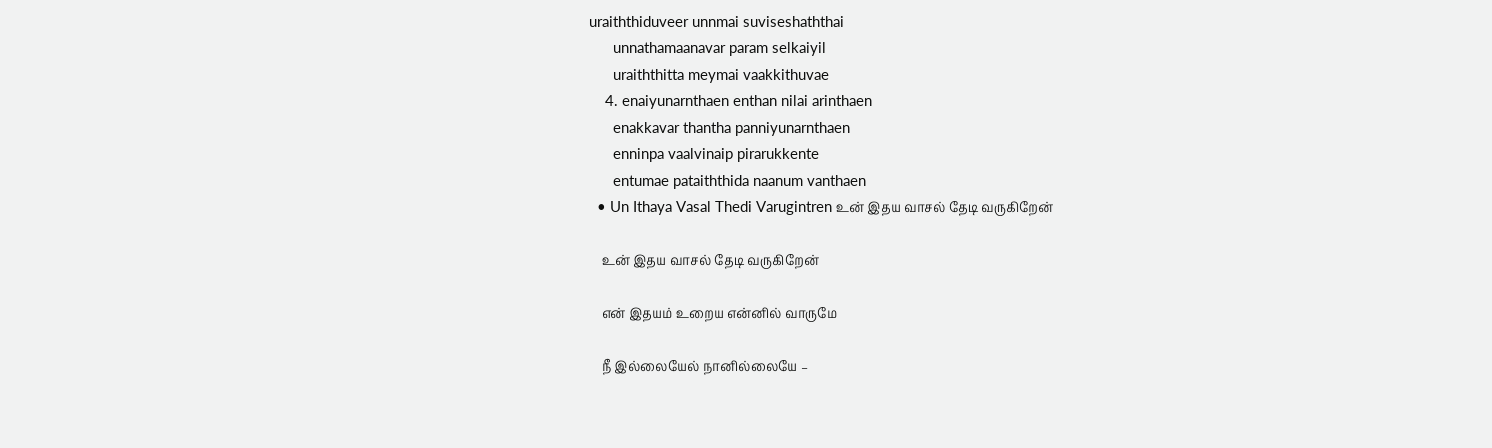uraiththiduveer unnmai suviseshaththai
      unnathamaanavar param selkaiyil
      uraiththitta meymai vaakkithuvae
    4. enaiyunarnthaen enthan nilai arinthaen
      enakkavar thantha panniyunarnthaen
      enninpa vaalvinaip pirarukkente
      entumae pataiththida naanum vanthaen
  • Un Ithaya Vasal Thedi Varugintren உன் இதய வாசல் தேடி வருகிறேன்

    உன் இதய வாசல் தேடி வருகிறேன்

    என் இதயம் உறைய என்னில் வாருமே

    நீ இல்லையேல் நானில்லையே –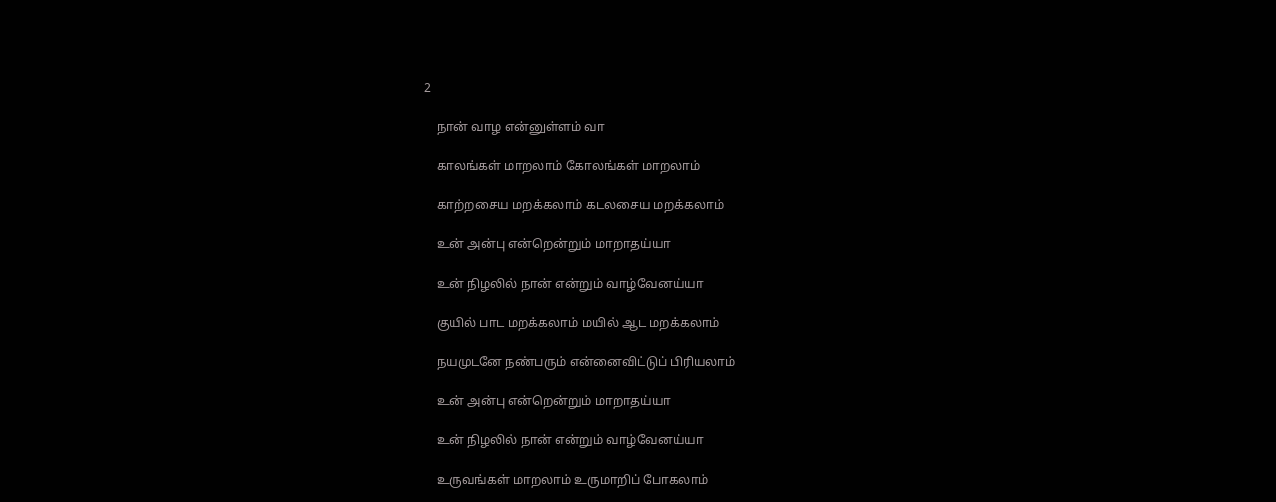2

    நான் வாழ என்னுள்ளம் வா

    காலங்கள் மாறலாம் கோலங்கள் மாறலாம்

    காற்றசைய மறக்கலாம் கடலசைய மறக்கலாம்

    உன் அன்பு என்றென்றும் மாறாதய்யா

    உன் நிழலில் நான் என்றும் வாழ்வேனய்யா

    குயில் பாட மறக்கலாம் மயில் ஆட மறக்கலாம்

    நயமுடனே நண்பரும் என்னைவிட்டுப் பிரியலாம்

    உன் அன்பு என்றென்றும் மாறாதய்யா

    உன் நிழலில் நான் என்றும் வாழ்வேனய்யா

    உருவங்கள் மாறலாம் உருமாறிப் போகலாம்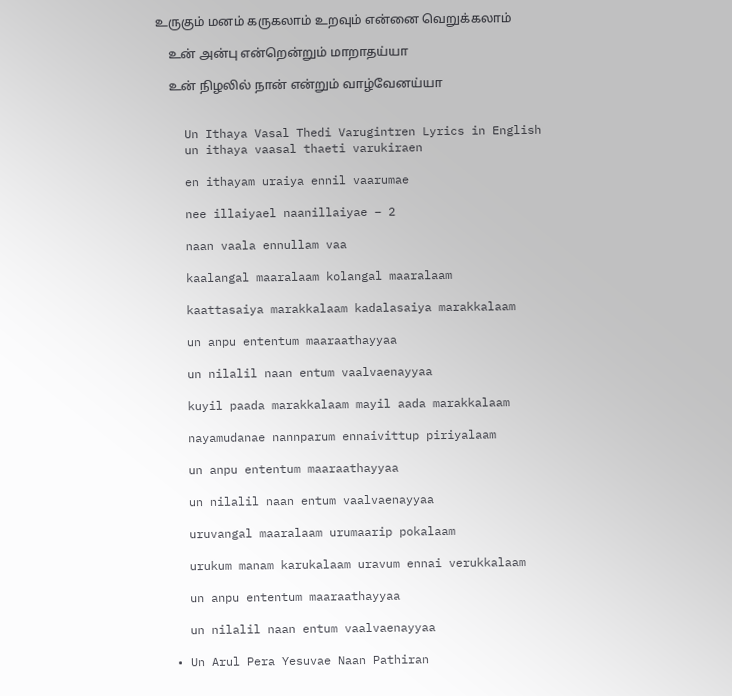உருகும் மனம் கருகலாம் உறவும் என்னை வெறுக்கலாம்

    உன் அன்பு என்றென்றும் மாறாதய்யா

    உன் நிழலில் நான் என்றும் வாழ்வேனய்யா


    Un Ithaya Vasal Thedi Varugintren Lyrics in English
    un ithaya vaasal thaeti varukiraen

    en ithayam uraiya ennil vaarumae

    nee illaiyael naanillaiyae – 2

    naan vaala ennullam vaa

    kaalangal maaralaam kolangal maaralaam

    kaattasaiya marakkalaam kadalasaiya marakkalaam

    un anpu ententum maaraathayyaa

    un nilalil naan entum vaalvaenayyaa

    kuyil paada marakkalaam mayil aada marakkalaam

    nayamudanae nannparum ennaivittup piriyalaam

    un anpu ententum maaraathayyaa

    un nilalil naan entum vaalvaenayyaa

    uruvangal maaralaam urumaarip pokalaam

    urukum manam karukalaam uravum ennai verukkalaam

    un anpu ententum maaraathayyaa

    un nilalil naan entum vaalvaenayyaa

  • Un Arul Pera Yesuvae Naan Pathiran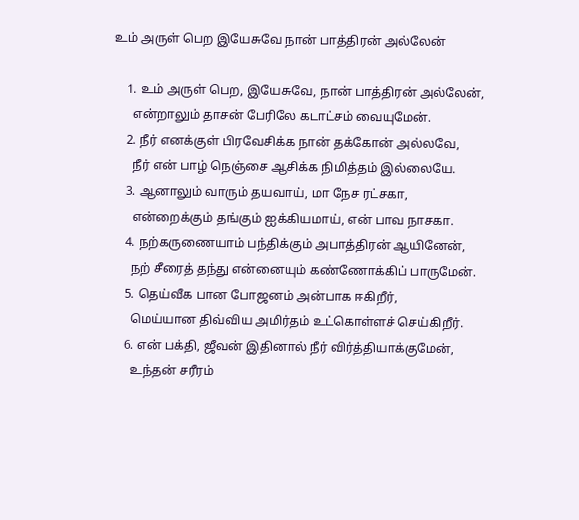உம் அருள் பெற இயேசுவே நான் பாத்திரன் அல்லேன்

    1. உம் அருள் பெற, இயேசுவே, நான் பாத்திரன் அல்லேன்,
      என்றாலும் தாசன் பேரிலே கடாட்சம் வையுமேன்.
    2. நீர் எனக்குள் பிரவேசிக்க நான் தக்கோன் அல்லவே,
      நீர் என் பாழ் நெஞ்சை ஆசிக்க நிமித்தம் இல்லையே.
    3. ஆனாலும் வாரும் தயவாய், மா நேச ரட்சகா,
      என்றைக்கும் தங்கும் ஐக்கியமாய், என் பாவ நாசகா.
    4. நற்கருணையாம் பந்திக்கும் அபாத்திரன் ஆயினேன்,
      நற் சீரைத் தந்து என்னையும் கண்ணோக்கிப் பாருமேன்.
    5. தெய்வீக பான போஜனம் அன்பாக ஈகிறீர்,
      மெய்யான திவ்விய அமிர்தம் உட்கொள்ளச் செய்கிறீர்.
    6. என் பக்தி, ஜீவன் இதினால் நீர் விர்த்தியாக்குமேன்,
      உந்தன் சரீரம்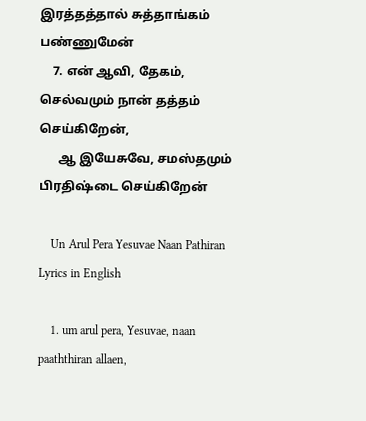இரத்தத்தால் சுத்தாங்கம் பண்ணுமேன்
    7. என் ஆவி, தேகம், செல்வமும் நான் தத்தம் செய்கிறேன்,
      ஆ இயேசுவே, சமஸ்தமும் பிரதிஷ்டை செய்கிறேன்

    Un Arul Pera Yesuvae Naan Pathiran Lyrics in English

    1. um arul pera, Yesuvae, naan paaththiran allaen,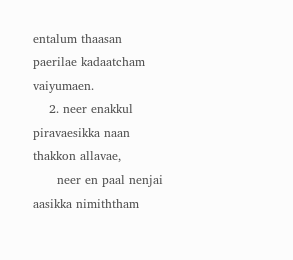entalum thaasan paerilae kadaatcham vaiyumaen.
    2. neer enakkul piravaesikka naan thakkon allavae,
      neer en paal nenjai aasikka nimiththam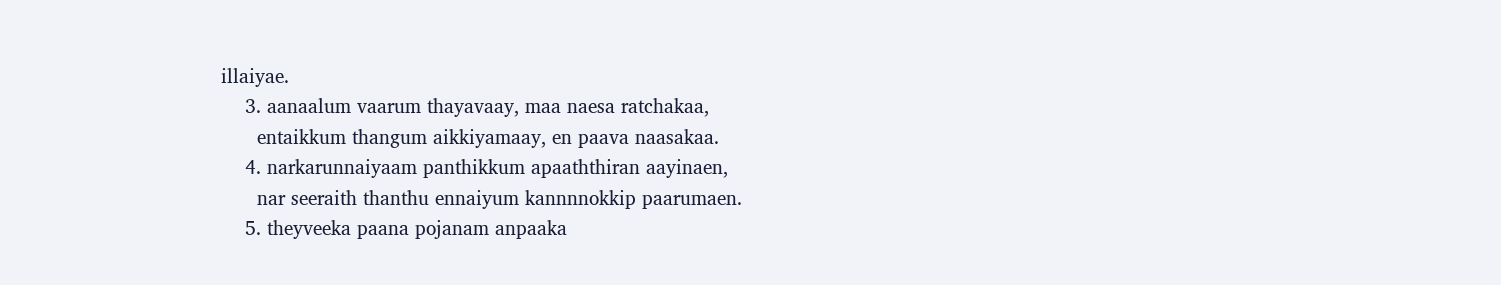illaiyae.
    3. aanaalum vaarum thayavaay, maa naesa ratchakaa,
      entaikkum thangum aikkiyamaay, en paava naasakaa.
    4. narkarunnaiyaam panthikkum apaaththiran aayinaen,
      nar seeraith thanthu ennaiyum kannnnokkip paarumaen.
    5. theyveeka paana pojanam anpaaka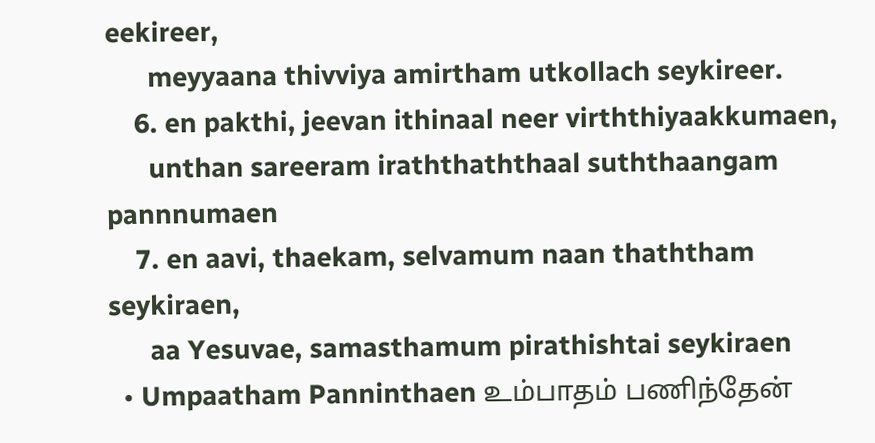eekireer,
      meyyaana thivviya amirtham utkollach seykireer.
    6. en pakthi, jeevan ithinaal neer virththiyaakkumaen,
      unthan sareeram iraththaththaal suththaangam pannnumaen
    7. en aavi, thaekam, selvamum naan thaththam seykiraen,
      aa Yesuvae, samasthamum pirathishtai seykiraen
  • Umpaatham Panninthaen உம்பாதம் பணிந்தேன்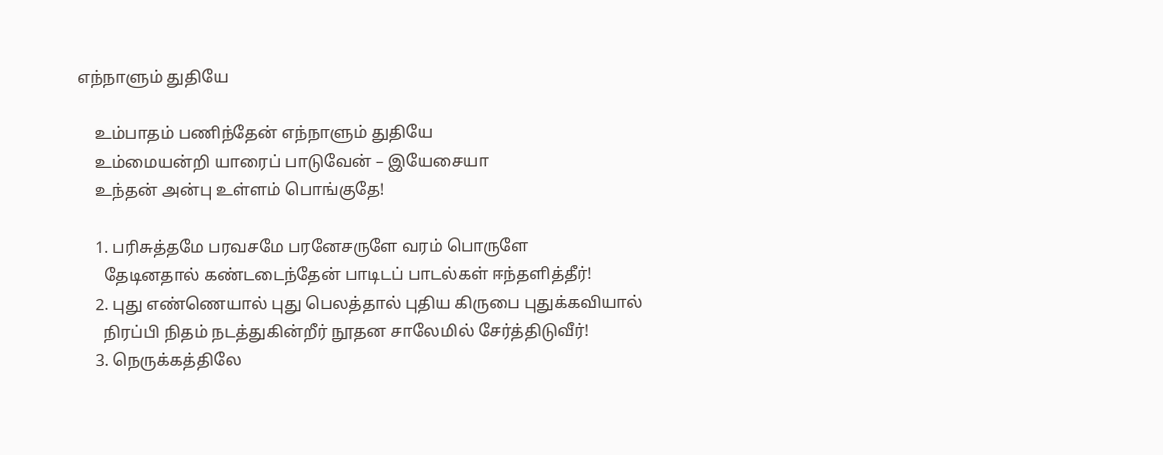எந்நாளும் துதியே

    உம்பாதம் பணிந்தேன் எந்நாளும் துதியே
    உம்மையன்றி யாரைப் பாடுவேன் – இயேசையா
    உந்தன் அன்பு உள்ளம் பொங்குதே!

    1. பரிசுத்தமே பரவசமே பரனேசருளே வரம் பொருளே
      தேடினதால் கண்டடைந்தேன் பாடிடப் பாடல்கள் ஈந்தளித்தீர்!
    2. புது எண்ணெயால் புது பெலத்தால் புதிய கிருபை புதுக்கவியால்
      நிரப்பி நிதம் நடத்துகின்றீர் நூதன சாலேமில் சேர்த்திடுவீர்!
    3. நெருக்கத்திலே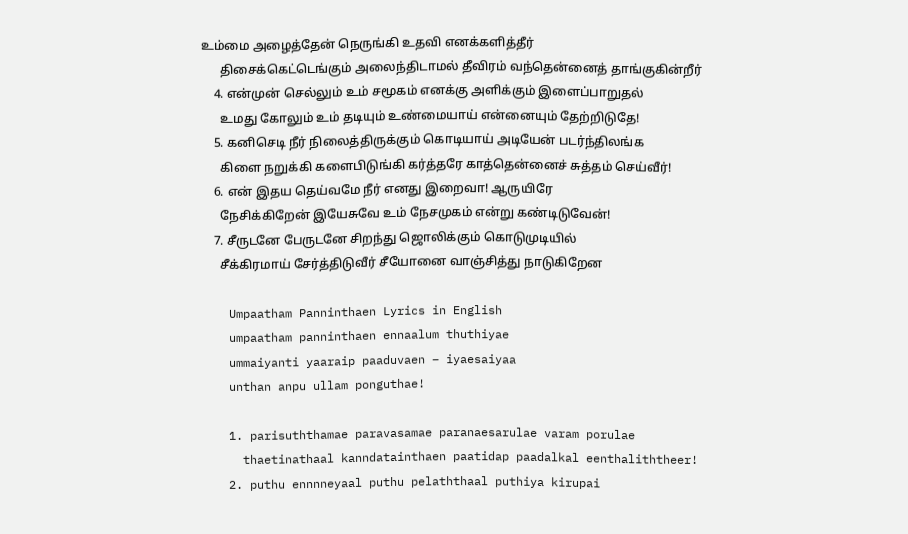உம்மை அழைத்தேன் நெருங்கி உதவி எனக்களித்தீர்
      திசைக்கெட்டெங்கும் அலைந்திடாமல் தீவிரம் வந்தென்னைத் தாங்குகின்றீர்
    4. என்முன் செல்லும் உம் சமூகம் எனக்கு அளிக்கும் இளைப்பாறுதல்
      உமது கோலும் உம் தடியும் உண்மையாய் என்னையும் தேற்றிடுதே!
    5. கனிசெடி நீர் நிலைத்திருக்கும் கொடியாய் அடியேன் படர்ந்திலங்க
      கிளை நறுக்கி களைபிடுங்கி கர்த்தரே காத்தென்னைச் சுத்தம் செய்வீர்!
    6. என் இதய தெய்வமே நீர் எனது இறைவா! ஆருயிரே
      நேசிக்கிறேன் இயேசுவே உம் நேசமுகம் என்று கண்டிடுவேன்!
    7. சீருடனே பேருடனே சிறந்து ஜொலிக்கும் கொடுமுடியில்
      சீக்கிரமாய் சேர்த்திடுவீர் சீயோனை வாஞ்சித்து நாடுகிறேன

    Umpaatham Panninthaen Lyrics in English
    umpaatham panninthaen ennaalum thuthiyae
    ummaiyanti yaaraip paaduvaen – iyaesaiyaa
    unthan anpu ullam ponguthae!

    1. parisuththamae paravasamae paranaesarulae varam porulae
      thaetinathaal kanndatainthaen paatidap paadalkal eenthaliththeer!
    2. puthu ennnneyaal puthu pelaththaal puthiya kirupai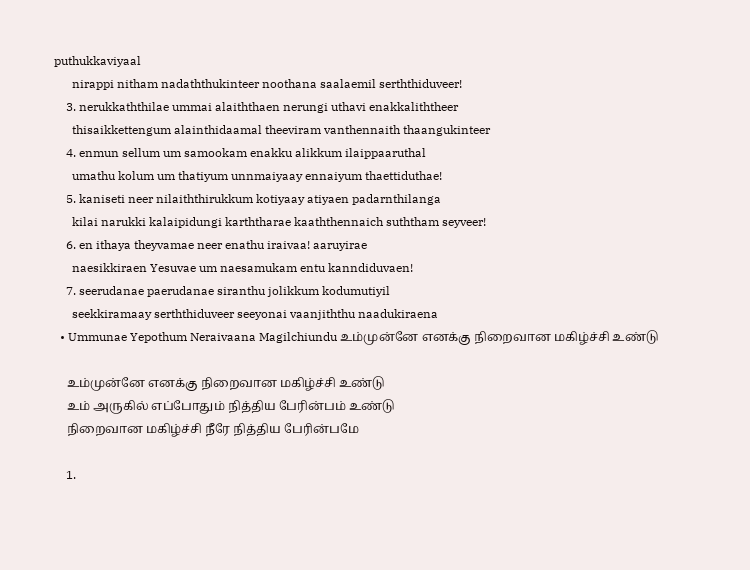puthukkaviyaal
      nirappi nitham nadaththukinteer noothana saalaemil serththiduveer!
    3. nerukkaththilae ummai alaiththaen nerungi uthavi enakkaliththeer
      thisaikkettengum alainthidaamal theeviram vanthennaith thaangukinteer
    4. enmun sellum um samookam enakku alikkum ilaippaaruthal
      umathu kolum um thatiyum unnmaiyaay ennaiyum thaettiduthae!
    5. kaniseti neer nilaiththirukkum kotiyaay atiyaen padarnthilanga
      kilai narukki kalaipidungi karththarae kaaththennaich suththam seyveer!
    6. en ithaya theyvamae neer enathu iraivaa! aaruyirae
      naesikkiraen Yesuvae um naesamukam entu kanndiduvaen!
    7. seerudanae paerudanae siranthu jolikkum kodumutiyil
      seekkiramaay serththiduveer seeyonai vaanjiththu naadukiraena
  • Ummunae Yepothum Neraivaana Magilchiundu உம்முன்னே எனக்கு நிறைவான மகிழ்ச்சி உண்டு

    உம்முன்னே எனக்கு நிறைவான மகிழ்ச்சி உண்டு
    உம் அருகில் எப்போதும் நித்திய பேரின்பம் உண்டு
    நிறைவான மகிழ்ச்சி நீரே நித்திய பேரின்பமே

    1.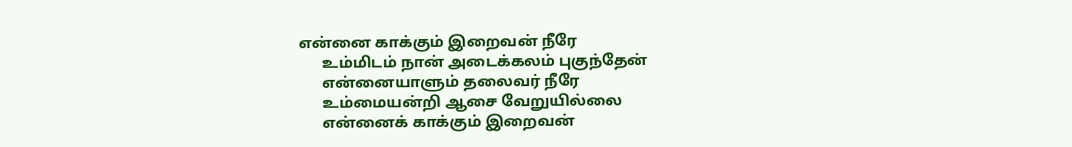என்னை காக்கும் இறைவன் நீரே
      உம்மிடம் நான் அடைக்கலம் புகுந்தேன்
      என்னையாளும் தலைவர் நீரே
      உம்மையன்றி ஆசை வேறுயில்லை
      என்னைக் காக்கும் இறைவன்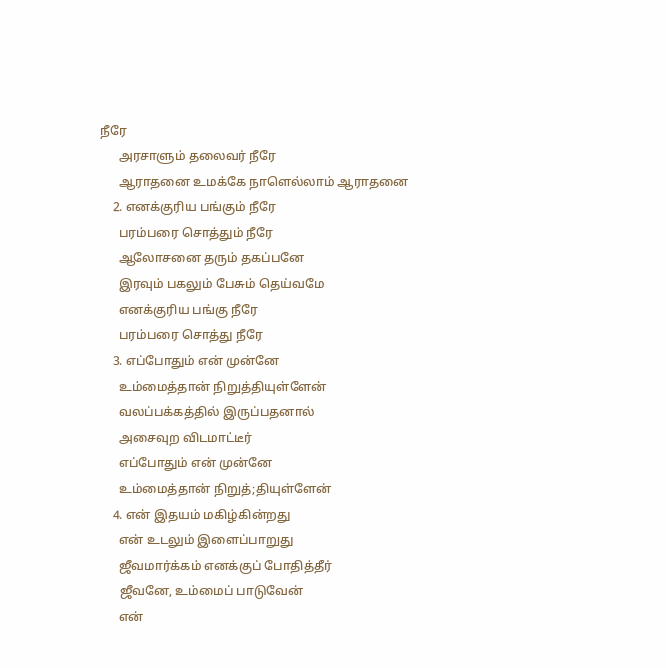நீரே
      அரசாளும் தலைவர் நீரே
      ஆராதனை உமக்கே நாளெல்லாம் ஆராதனை
    2. எனக்குரிய பங்கும் நீரே
      பரம்பரை சொத்தும் நீரே
      ஆலோசனை தரும் தகப்பனே
      இரவும் பகலும் பேசும் தெய்வமே
      எனக்குரிய பங்கு நீரே
      பரம்பரை சொத்து நீரே
    3. எப்போதும் என் முன்னே
      உம்மைத்தான் நிறுத்தியுள்ளேன்
      வலப்பக்கத்தில் இருப்பதனால்
      அசைவுற விடமாட்டீர்
      எப்போதும் என் முன்னே
      உம்மைத்தான் நிறுத்;தியுள்ளேன்
    4. என் இதயம் மகிழ்கின்றது
      என் உடலும் இளைப்பாறுது
      ஜீவமார்க்கம் எனக்குப் போதித்தீர்
      ஜீவனே, உம்மைப் பாடுவேன்
      என்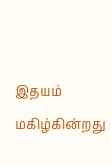இதயம் மகிழ்கின்றது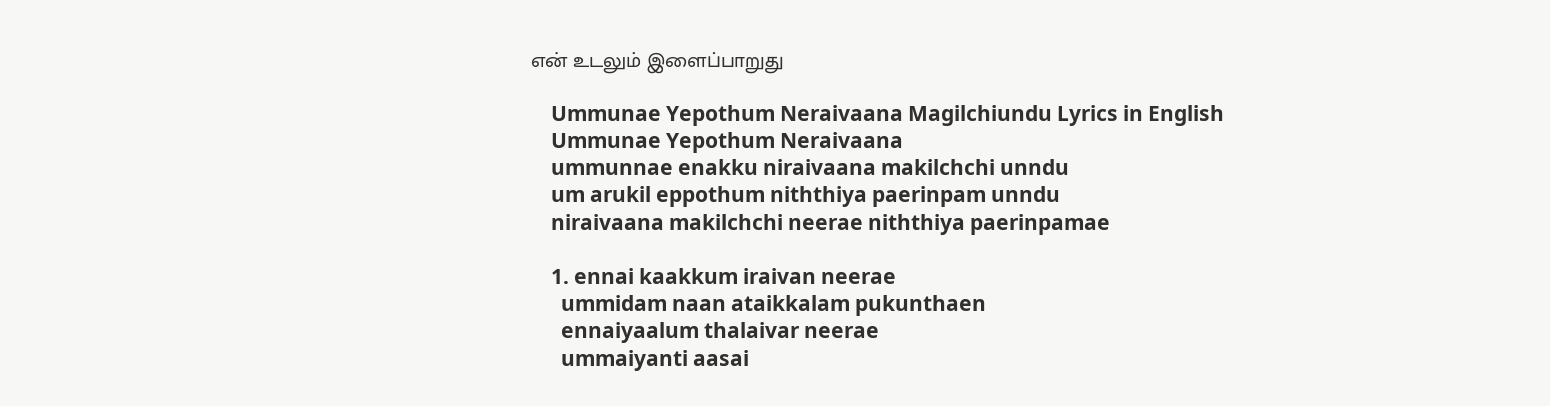என் உடலும் இளைப்பாறுது

    Ummunae Yepothum Neraivaana Magilchiundu Lyrics in English
    Ummunae Yepothum Neraivaana
    ummunnae enakku niraivaana makilchchi unndu
    um arukil eppothum niththiya paerinpam unndu
    niraivaana makilchchi neerae niththiya paerinpamae

    1. ennai kaakkum iraivan neerae
      ummidam naan ataikkalam pukunthaen
      ennaiyaalum thalaivar neerae
      ummaiyanti aasai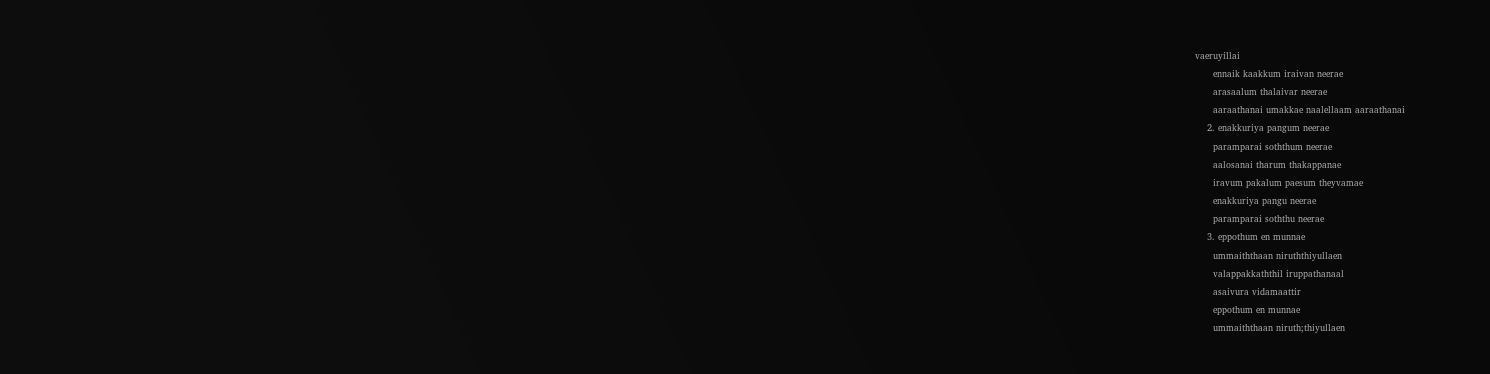vaeruyillai
      ennaik kaakkum iraivan neerae
      arasaalum thalaivar neerae
      aaraathanai umakkae naalellaam aaraathanai
    2. enakkuriya pangum neerae
      paramparai soththum neerae
      aalosanai tharum thakappanae
      iravum pakalum paesum theyvamae
      enakkuriya pangu neerae
      paramparai soththu neerae
    3. eppothum en munnae
      ummaiththaan niruththiyullaen
      valappakkaththil iruppathanaal
      asaivura vidamaattir
      eppothum en munnae
      ummaiththaan niruth;thiyullaen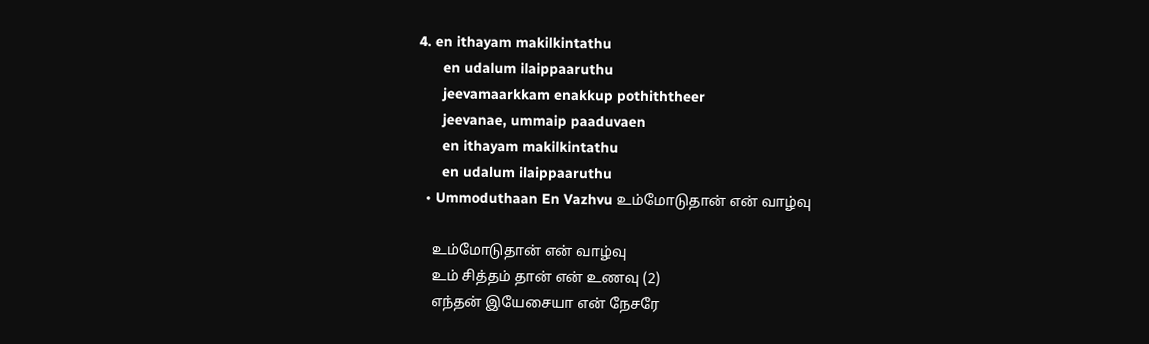4. en ithayam makilkintathu
      en udalum ilaippaaruthu
      jeevamaarkkam enakkup pothiththeer
      jeevanae, ummaip paaduvaen
      en ithayam makilkintathu
      en udalum ilaippaaruthu
  • Ummoduthaan En Vazhvu உம்மோடுதான் என் வாழ்வு

    உம்மோடுதான் என் வாழ்வு
    உம் சித்தம் தான் என் உணவு (2)
    எந்தன் இயேசையா என் நேசரே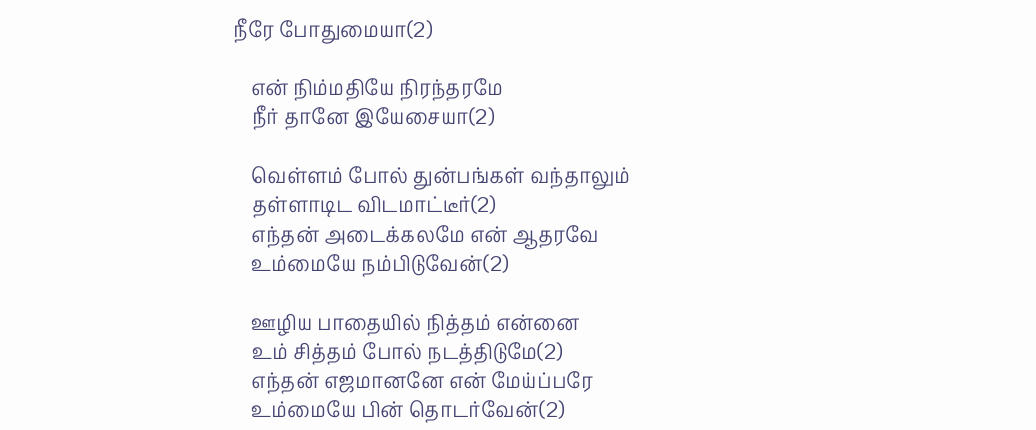நீரே போதுமையா(2)

    என் நிம்மதியே நிரந்தரமே
    நீர் தானே இயேசையா(2)

    வெள்ளம் போல் துன்பங்கள் வந்தாலும்
    தள்ளாடிட விடமாட்டீர்(2)
    எந்தன் அடைக்கலமே என் ஆதரவே
    உம்மையே நம்பிடுவேன்(2)

    ஊழிய பாதையில் நித்தம் என்னை
    உம் சித்தம் போல் நடத்திடுமே(2)
    எந்தன் எஜமானனே என் மேய்ப்பரே
    உம்மையே பின் தொடர்வேன்(2)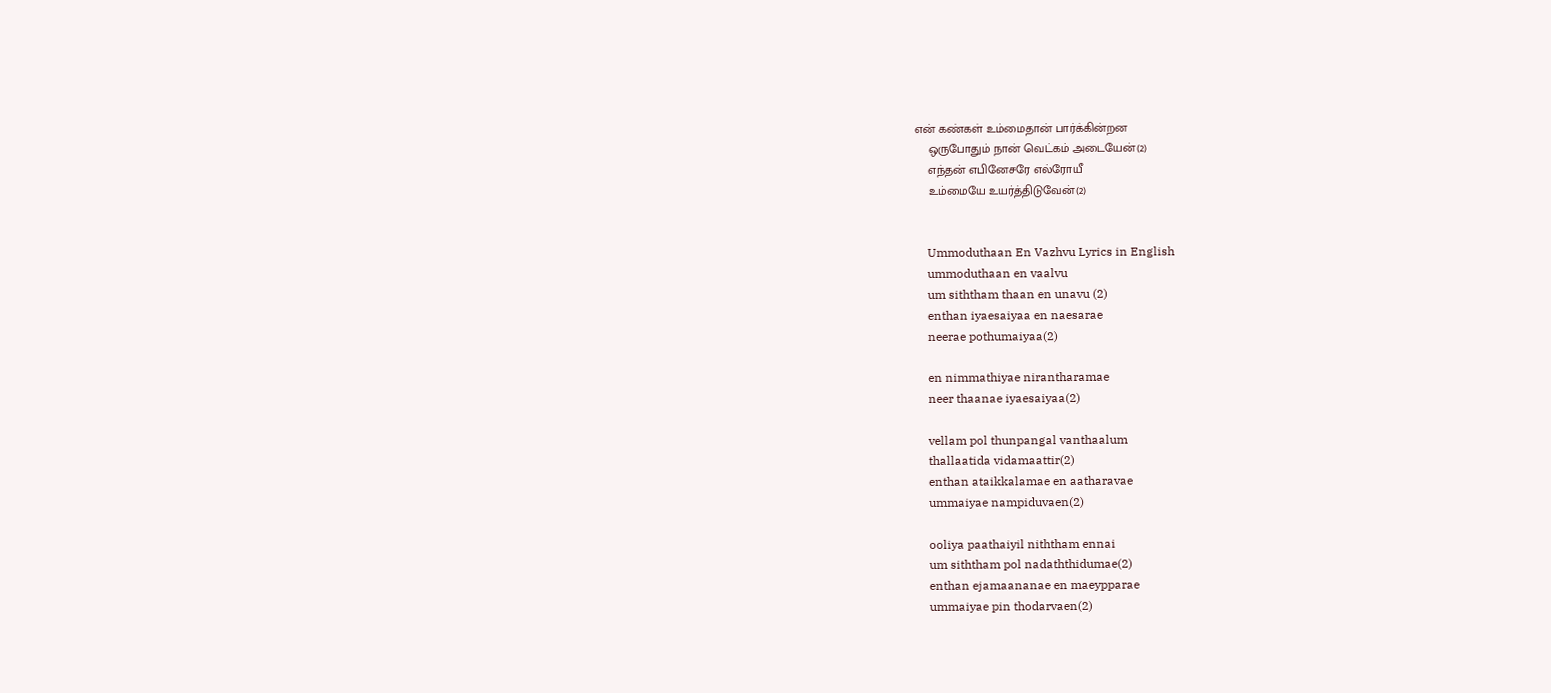என் கண்கள் உம்மைதான் பார்க்கின்றன
    ஒருபோதும் நான் வெட்கம் அடையேன்(2)
    எந்தன் எபினேசரே எல்ரோயீ
    உம்மையே உயர்த்திடுவேன்(2)


    Ummoduthaan En Vazhvu Lyrics in English
    ummoduthaan en vaalvu
    um siththam thaan en unavu (2)
    enthan iyaesaiyaa en naesarae
    neerae pothumaiyaa(2)

    en nimmathiyae nirantharamae
    neer thaanae iyaesaiyaa(2)

    vellam pol thunpangal vanthaalum
    thallaatida vidamaattir(2)
    enthan ataikkalamae en aatharavae
    ummaiyae nampiduvaen(2)

    ooliya paathaiyil niththam ennai
    um siththam pol nadaththidumae(2)
    enthan ejamaananae en maeypparae
    ummaiyae pin thodarvaen(2)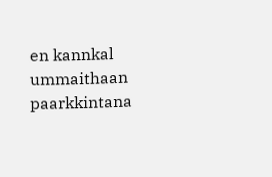en kannkal ummaithaan paarkkintana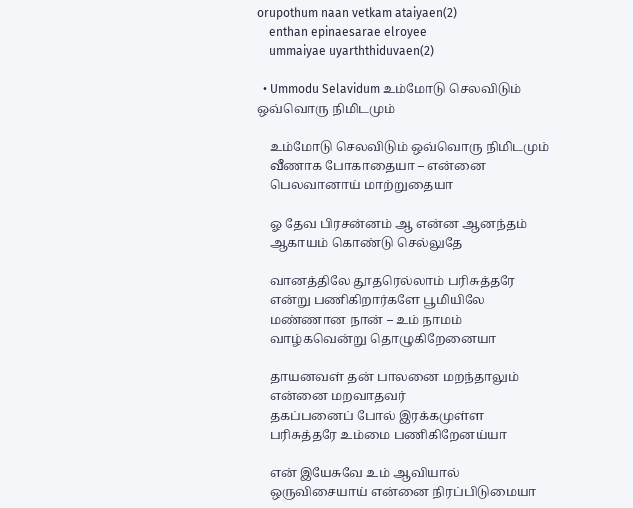orupothum naan vetkam ataiyaen(2)
    enthan epinaesarae elroyee
    ummaiyae uyarththiduvaen(2)

  • Ummodu Selavidum உம்மோடு செலவிடும் ஒவ்வொரு நிமிடமும்

    உம்மோடு செலவிடும் ஒவ்வொரு நிமிடமும்
    வீணாக போகாதையா – என்னை
    பெலவானாய் மாற்றுதையா

    ஓ தேவ பிரசன்னம் ஆ என்ன ஆனந்தம்
    ஆகாயம் கொண்டு செல்லுதே

    வானத்திலே தூதரெல்லாம் பரிசுத்தரே
    என்று பணிகிறார்களே பூமியிலே
    மண்ணான நான் – உம் நாமம்
    வாழ்கவென்று தொழுகிறேனையா

    தாயனவள் தன் பாலனை மறந்தாலும்
    என்னை மறவாதவர்
    தகப்பனைப் போல் இரக்கமுள்ள
    பரிசுத்தரே உம்மை பணிகிறேனய்யா

    என் இயேசுவே உம் ஆவியால்
    ஒருவிசையாய் என்னை நிரப்பிடுமையா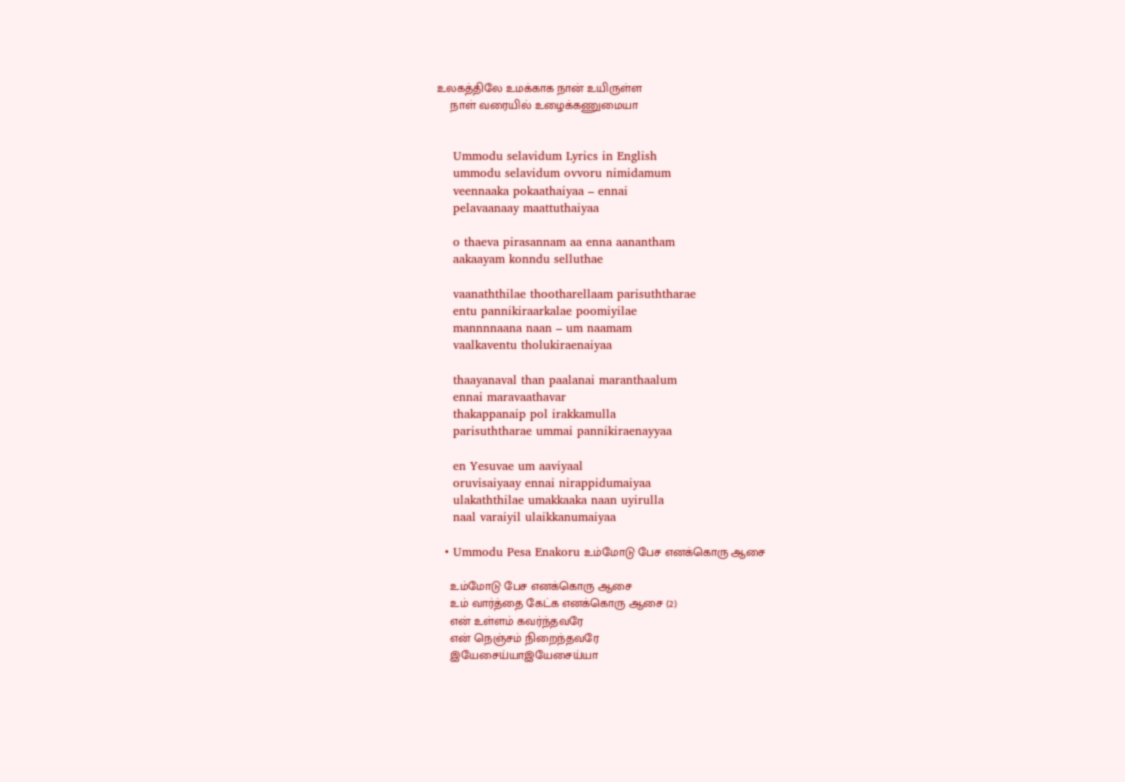உலகத்திலே உமக்காக நான் உயிருள்ள
    நாள் வரையில் உழைக்கணுமையா


    Ummodu selavidum Lyrics in English
    ummodu selavidum ovvoru nimidamum
    veennaaka pokaathaiyaa – ennai
    pelavaanaay maattuthaiyaa

    o thaeva pirasannam aa enna aanantham
    aakaayam konndu selluthae

    vaanaththilae thootharellaam parisuththarae
    entu pannikiraarkalae poomiyilae
    mannnnaana naan – um naamam
    vaalkaventu tholukiraenaiyaa

    thaayanaval than paalanai maranthaalum
    ennai maravaathavar
    thakappanaip pol irakkamulla
    parisuththarae ummai pannikiraenayyaa

    en Yesuvae um aaviyaal
    oruvisaiyaay ennai nirappidumaiyaa
    ulakaththilae umakkaaka naan uyirulla
    naal varaiyil ulaikkanumaiyaa

  • Ummodu Pesa Enakoru உம்மோடு பேச எனக்கொரு ஆசை

    உம்மோடு பேச எனக்கொரு ஆசை
    உம் வார்த்தை கேட்க எனக்கொரு ஆசை (2)
    என் உள்ளம் கவர்ந்தவரே
    என் நெஞ்சம் நிறைந்தவரே
    இயேசைய்யாஇயேசைய்யா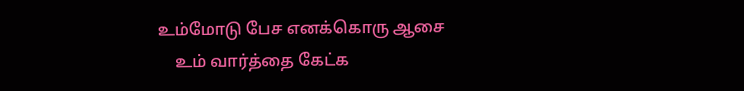உம்மோடு பேச எனக்கொரு ஆசை
    உம் வார்த்தை கேட்க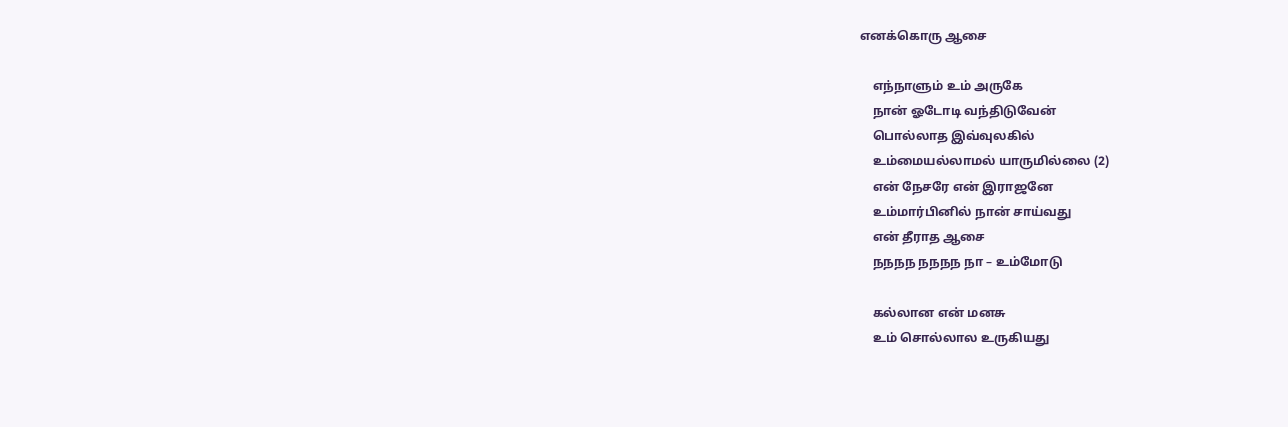எனக்கொரு ஆசை

    எந்நாளும் உம் அருகே
    நான் ஓடோடி வந்திடுவேன்
    பொல்லாத இவ்வுலகில்
    உம்மையல்லாமல் யாருமில்லை (2)
    என் நேசரே என் இராஜனே
    உம்மார்பினில் நான் சாய்வது
    என் தீராத ஆசை
    நநநந நநநந நா – உம்மோடு

    கல்லான என் மனசு
    உம் சொல்லால உருகியது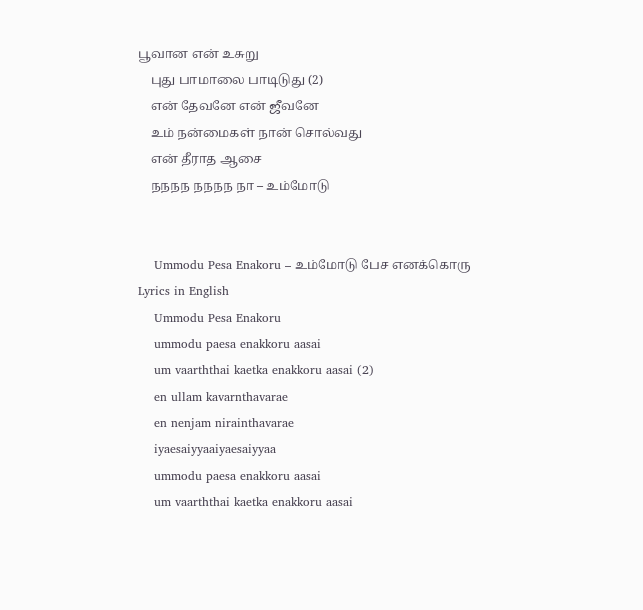பூவான என் உசுறு
    புது பாமாலை பாடிடுது (2)
    என் தேவனே என் ஜீவனே
    உம் நன்மைகள் நான் சொல்வது
    என் தீராத ஆசை
    நநநந நநநந நா – உம்மோடு


    Ummodu Pesa Enakoru – உம்மோடு பேச எனக்கொரு Lyrics in English
    Ummodu Pesa Enakoru
    ummodu paesa enakkoru aasai
    um vaarththai kaetka enakkoru aasai (2)
    en ullam kavarnthavarae
    en nenjam nirainthavarae
    iyaesaiyyaaiyaesaiyyaa
    ummodu paesa enakkoru aasai
    um vaarththai kaetka enakkoru aasai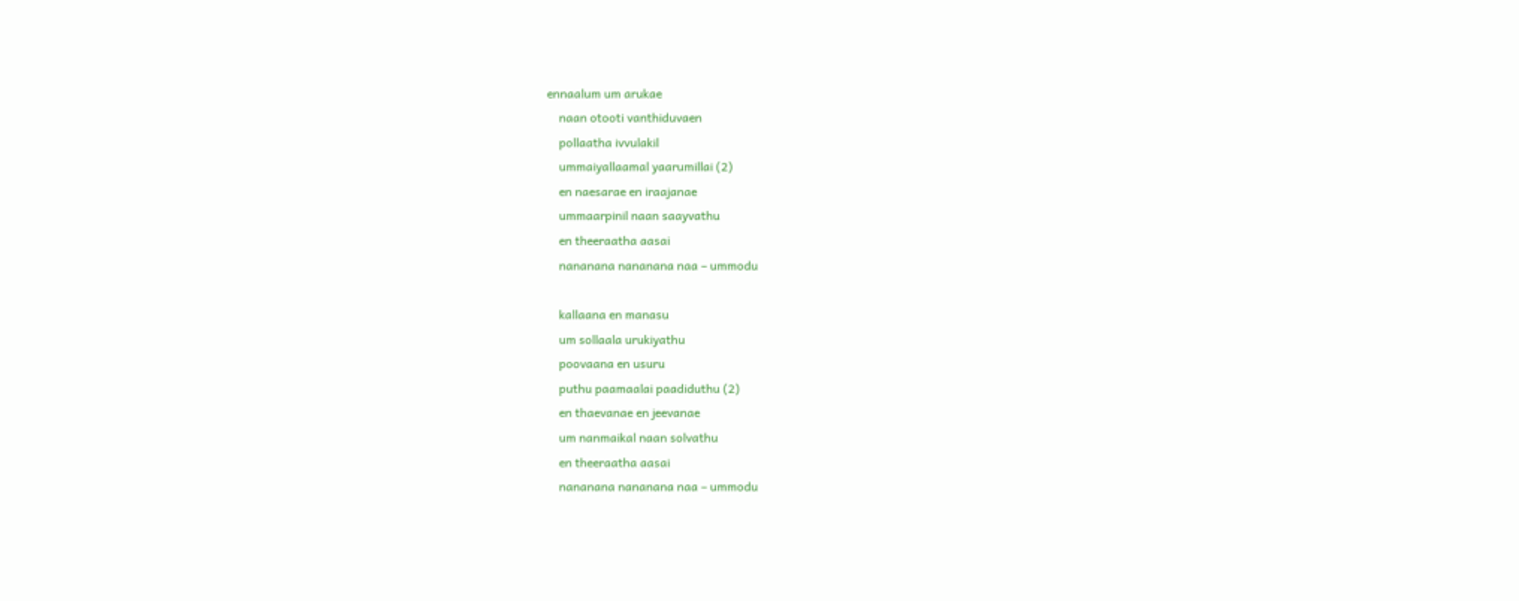ennaalum um arukae
    naan otooti vanthiduvaen
    pollaatha ivvulakil
    ummaiyallaamal yaarumillai (2)
    en naesarae en iraajanae
    ummaarpinil naan saayvathu
    en theeraatha aasai
    nananana nananana naa – ummodu

    kallaana en manasu
    um sollaala urukiyathu
    poovaana en usuru
    puthu paamaalai paadiduthu (2)
    en thaevanae en jeevanae
    um nanmaikal naan solvathu
    en theeraatha aasai
    nananana nananana naa – ummodu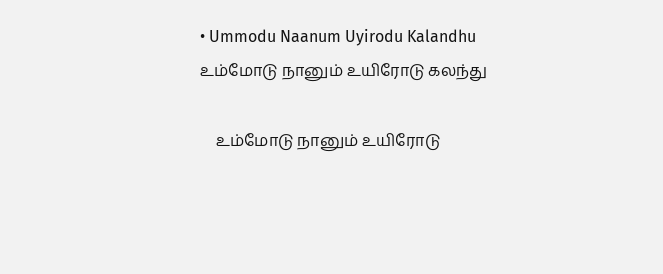• Ummodu Naanum Uyirodu Kalandhu உம்மோடு நானும் உயிரோடு கலந்து

    உம்மோடு நானும் உயிரோடு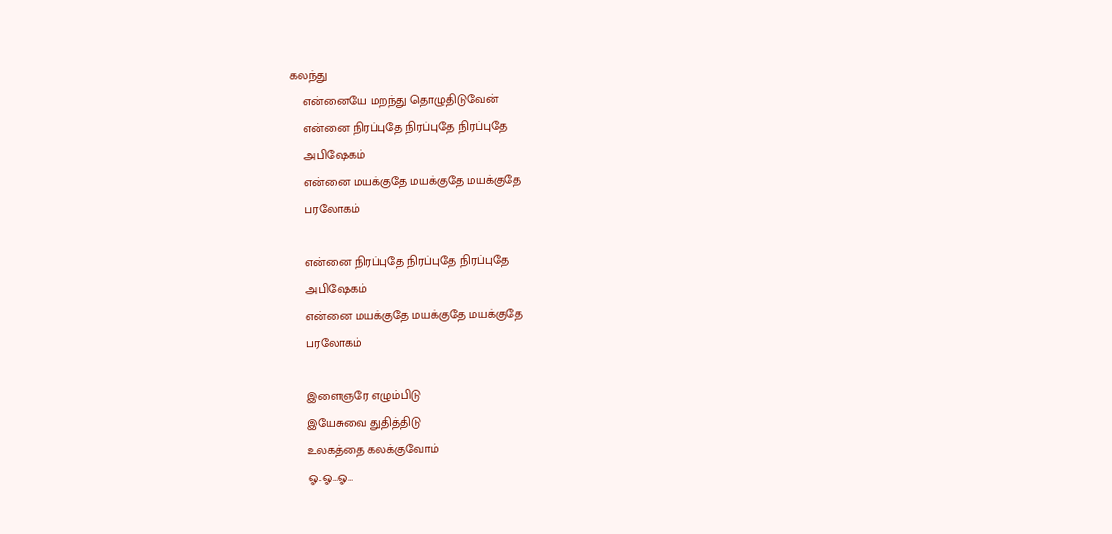கலந்து
    என்னையே மறந்து தொழுதிடுவேன்
    என்னை நிரப்புதே நிரப்புதே நிரப்புதே
    அபிஷேகம்
    என்னை மயக்குதே மயக்குதே மயக்குதே
    பரலோகம்

    என்னை நிரப்புதே நிரப்புதே நிரப்புதே
    அபிஷேகம்
    என்னை மயக்குதே மயக்குதே மயக்குதே
    பரலோகம்

    இளைஞரே எழும்பிடு
    இயேசுவை துதித்திடு
    உலகத்தை கலக்குவோம்
    ஓ..ஓ…ஓ…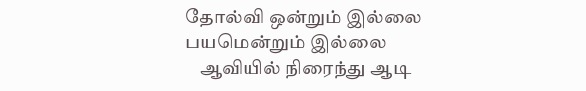தோல்வி ஒன்றும் இல்லை பயமென்றும் இல்லை
    ஆவியில் நிரைந்து ஆடி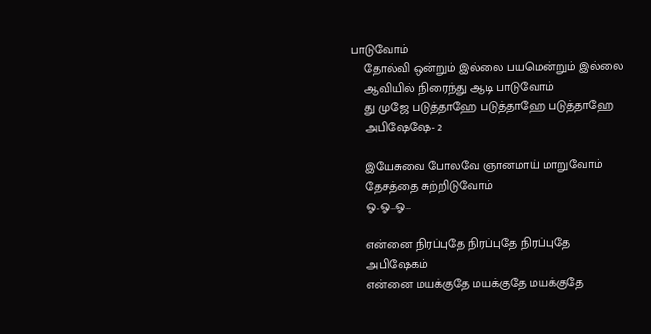பாடுவோம்
    தோல்வி ஒன்றும் இல்லை பயமென்றும் இல்லை
    ஆவியில் நிரைந்து ஆடி பாடுவோம்
    து முஜே படுத்தாஹே படுத்தாஹே படுத்தாஹே
    அபிஷேஷே- 2

    இயேசுவை போலவே ஞானமாய் மாறுவோம்
    தேசத்தை சுற்றிடுவோம்
    ஓ..ஓ…ஓ…

    என்னை நிரப்புதே நிரப்புதே நிரப்புதே
    அபிஷேகம்
    என்னை மயக்குதே மயக்குதே மயக்குதே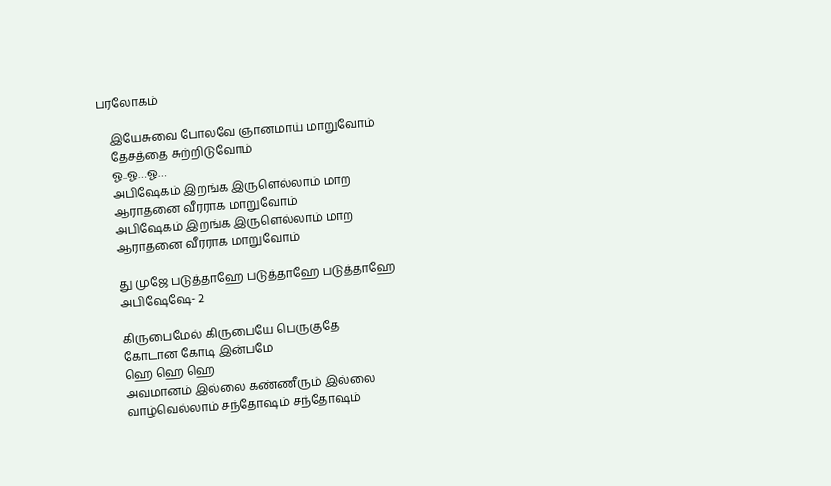பரலோகம்

    இயேசுவை போலவே ஞானமாய் மாறுவோம்
    தேசத்தை சுற்றிடுவோம்
    ஓ..ஓ…ஓ…
    அபிஷேகம் இறங்க இருளெல்லாம் மாற
    ஆராதனை வீரராக மாறுவோம்
    அபிஷேகம் இறங்க இருளெல்லாம் மாற
    ஆராதனை வீரராக மாறுவோம்

    து முஜே படுத்தாஹே படுத்தாஹே படுத்தாஹே
    அபிஷேஷே- 2

    கிருபைமேல் கிருபையே பெருகுதே
    கோடான கோடி இன்பமே
    ஹெ ஹெ ஹெ
    அவமானம் இல்லை கண்ணீரும் இல்லை
    வாழ்வெல்லாம் சந்தோஷம் சந்தோஷம்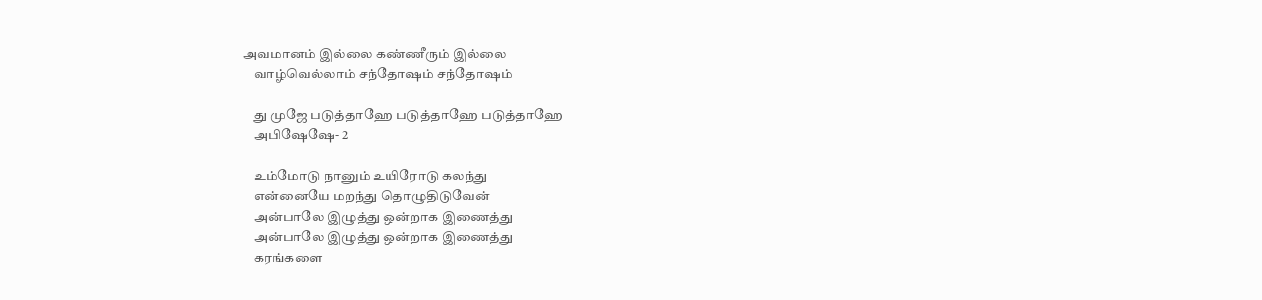அவமானம் இல்லை கண்ணீரும் இல்லை
    வாழ்வெல்லாம் சந்தோஷம் சந்தோஷம்

    து முஜே படுத்தாஹே படுத்தாஹே படுத்தாஹே
    அபிஷேஷே- 2

    உம்மோடு நானும் உயிரோடு கலந்து
    என்னையே மறந்து தொழுதிடுவேன்
    அன்பாலே இழுத்து ஒன்றாக இணைத்து
    அன்பாலே இழுத்து ஒன்றாக இணைத்து
    கரங்களை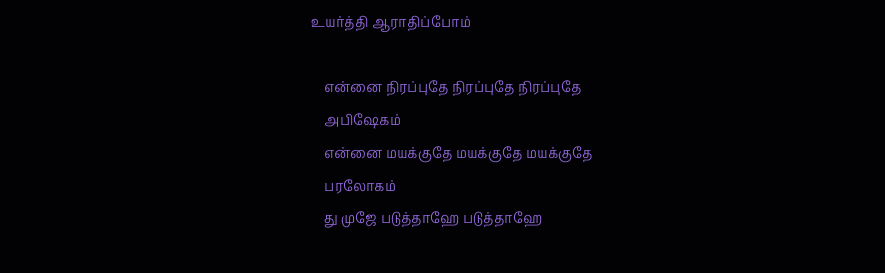உயர்த்தி ஆராதிப்போம்

    என்னை நிரப்புதே நிரப்புதே நிரப்புதே
    அபிஷேகம்
    என்னை மயக்குதே மயக்குதே மயக்குதே
    பரலோகம்
    து முஜே படுத்தாஹே படுத்தாஹே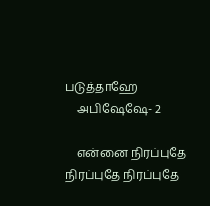படுத்தாஹே
    அபிஷேஷே- 2

    என்னை நிரப்புதே நிரப்புதே நிரப்புதே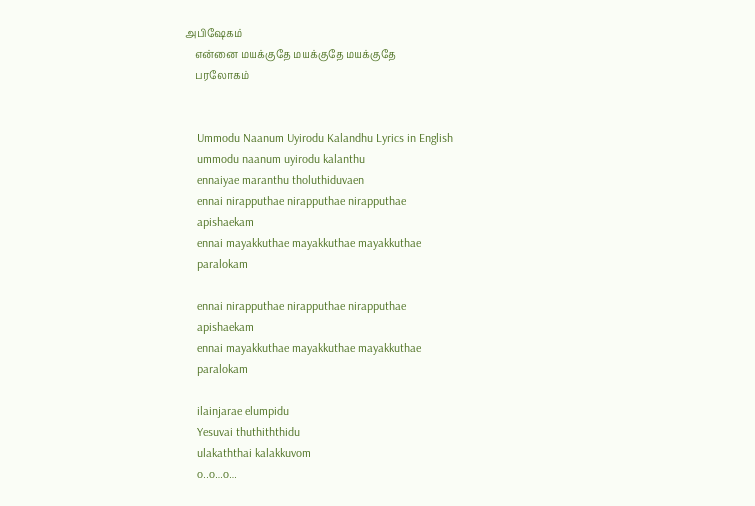அபிஷேகம்
    என்னை மயக்குதே மயக்குதே மயக்குதே
    பரலோகம்


    Ummodu Naanum Uyirodu Kalandhu Lyrics in English
    ummodu naanum uyirodu kalanthu
    ennaiyae maranthu tholuthiduvaen
    ennai nirapputhae nirapputhae nirapputhae
    apishaekam
    ennai mayakkuthae mayakkuthae mayakkuthae
    paralokam

    ennai nirapputhae nirapputhae nirapputhae
    apishaekam
    ennai mayakkuthae mayakkuthae mayakkuthae
    paralokam

    ilainjarae elumpidu
    Yesuvai thuthiththidu
    ulakaththai kalakkuvom
    o..o…o…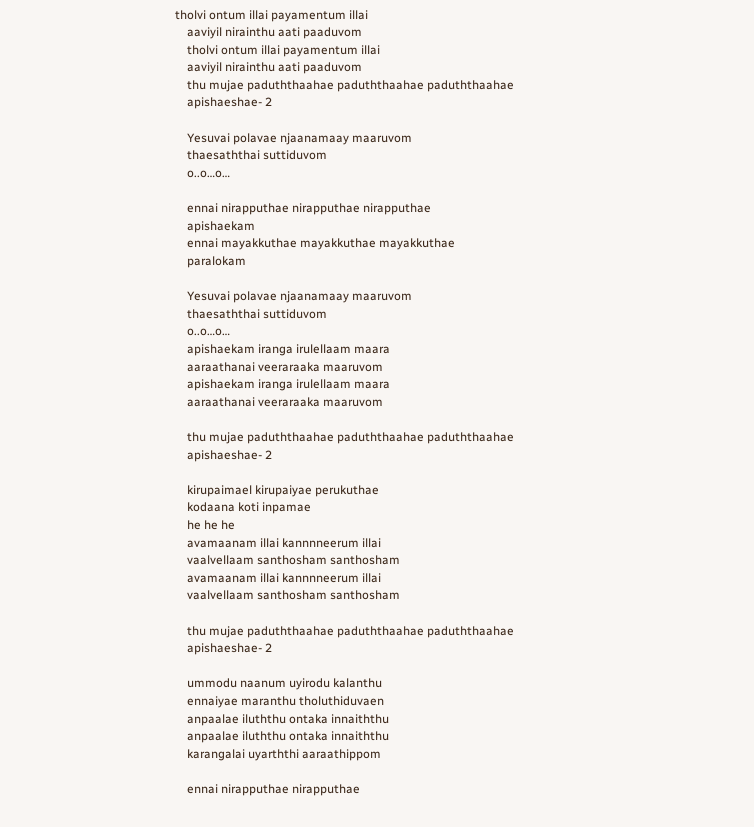tholvi ontum illai payamentum illai
    aaviyil nirainthu aati paaduvom
    tholvi ontum illai payamentum illai
    aaviyil nirainthu aati paaduvom
    thu mujae paduththaahae paduththaahae paduththaahae
    apishaeshae- 2

    Yesuvai polavae njaanamaay maaruvom
    thaesaththai suttiduvom
    o..o…o…

    ennai nirapputhae nirapputhae nirapputhae
    apishaekam
    ennai mayakkuthae mayakkuthae mayakkuthae
    paralokam

    Yesuvai polavae njaanamaay maaruvom
    thaesaththai suttiduvom
    o..o…o…
    apishaekam iranga irulellaam maara
    aaraathanai veeraraaka maaruvom
    apishaekam iranga irulellaam maara
    aaraathanai veeraraaka maaruvom

    thu mujae paduththaahae paduththaahae paduththaahae
    apishaeshae- 2

    kirupaimael kirupaiyae perukuthae
    kodaana koti inpamae
    he he he
    avamaanam illai kannnneerum illai
    vaalvellaam santhosham santhosham
    avamaanam illai kannnneerum illai
    vaalvellaam santhosham santhosham

    thu mujae paduththaahae paduththaahae paduththaahae
    apishaeshae- 2

    ummodu naanum uyirodu kalanthu
    ennaiyae maranthu tholuthiduvaen
    anpaalae iluththu ontaka innaiththu
    anpaalae iluththu ontaka innaiththu
    karangalai uyarththi aaraathippom

    ennai nirapputhae nirapputhae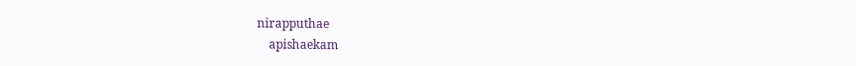nirapputhae
    apishaekam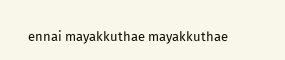ennai mayakkuthae mayakkuthae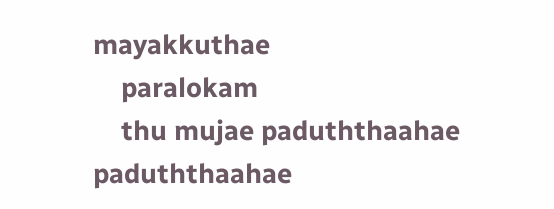mayakkuthae
    paralokam
    thu mujae paduththaahae paduththaahae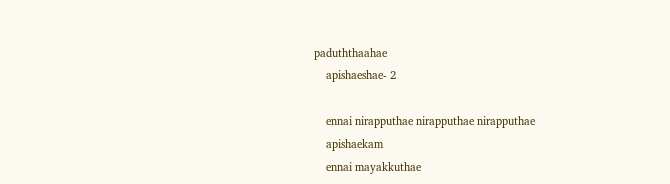paduththaahae
    apishaeshae- 2

    ennai nirapputhae nirapputhae nirapputhae
    apishaekam
    ennai mayakkuthae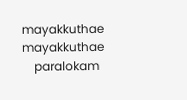mayakkuthae mayakkuthae
    paralokam